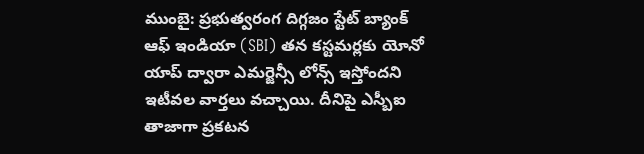ముంబై: ప్రభుత్వరంగ దిగ్గజం స్టేట్ బ్యాంక్ ఆఫ్ ఇండియా (SBI) తన కస్టమర్లకు యోనో యాప్ ద్వారా ఎమర్జెన్సీ లోన్స్ ఇస్తోందని ఇటీవల వార్తలు వచ్చాయి. దీనిపై ఎస్బీఐ తాజాగా ప్రకటన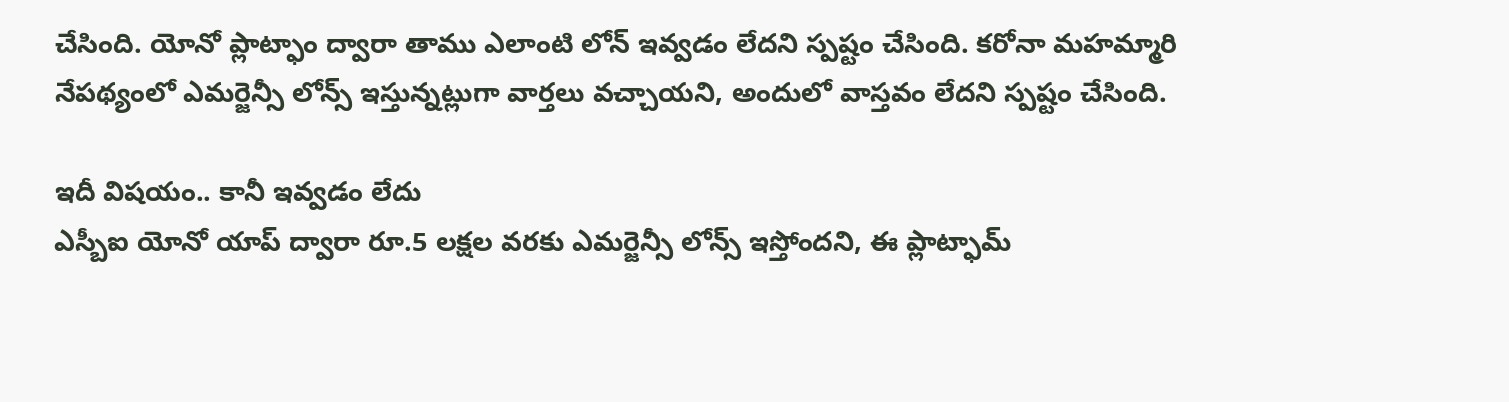చేసింది. యోనో ప్లాట్ఫాం ద్వారా తాము ఎలాంటి లోన్ ఇవ్వడం లేదని స్పష్టం చేసింది. కరోనా మహమ్మారి నేపథ్యంలో ఎమర్జెన్సీ లోన్స్ ఇస్తున్నట్లుగా వార్తలు వచ్చాయని, అందులో వాస్తవం లేదని స్పష్టం చేసింది.

ఇదీ విషయం.. కానీ ఇవ్వడం లేదు
ఎస్బీఐ యోనో యాప్ ద్వారా రూ.5 లక్షల వరకు ఎమర్జెన్సీ లోన్స్ ఇస్తోందని, ఈ ప్లాట్ఫామ్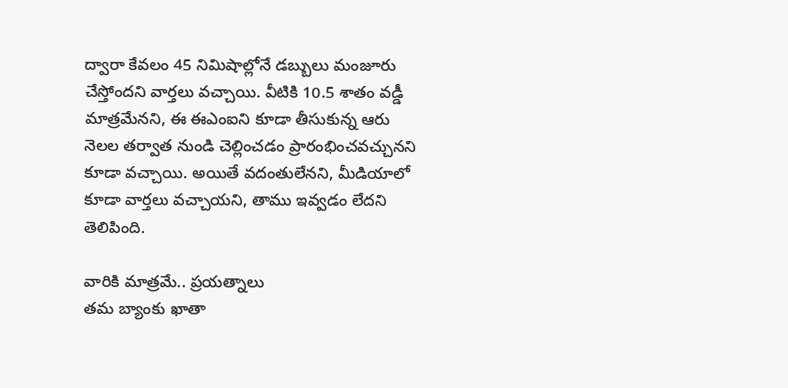ద్వారా కేవలం 45 నిమిషాల్లోనే డబ్బులు మంజూరు చేస్తోందని వార్తలు వచ్చాయి. వీటికి 10.5 శాతం వడ్డీ మాత్రమేనని, ఈ ఈఎంఐని కూడా తీసుకున్న ఆరు నెలల తర్వాత నుండి చెల్లించడం ప్రారంభించవచ్చునని కూడా వచ్చాయి. అయితే వదంతులేనని, మీడియాలో కూడా వార్తలు వచ్చాయని, తాము ఇవ్వడం లేదని తెలిపింది.

వారికి మాత్రమే.. ప్రయత్నాలు
తమ బ్యాంకు ఖాతా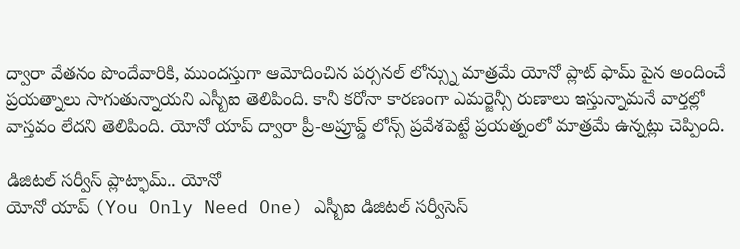ద్వారా వేతనం పొందేవారికి, ముందస్తుగా ఆమోదించిన పర్సనల్ లోన్స్ను మాత్రమే యోనో ప్లాట్ ఫామ్ పైన అందించే ప్రయత్నాలు సాగుతున్నాయని ఎస్బీఐ తెలిపింది. కానీ కరోనా కారణంగా ఎమర్జెన్సీ రుణాలు ఇస్తున్నామనే వార్తల్లో వాస్తవం లేదని తెలిపింది. యోనో యాప్ ద్వారా ప్రీ-అప్రూవ్డ్ లోన్స్ ప్రవేశపెట్టే ప్రయత్నంలో మాత్రమే ఉన్నట్లు చెప్పింది.

డిజిటల్ సర్వీస్ ప్లాట్ఫామ్.. యోనో
యోనో యాప్ (You Only Need One) ఎస్బీఐ డిజిటల్ సర్వీసెస్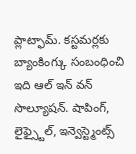ప్లాట్ఫామ్. కస్టమర్లకు బ్యాంకింగ్కు సంబంధించి ఇది ఆల్ ఇన్ వన్ సొల్యూషన్. షాపింగ్, లైఫ్స్టైల్, ఇన్వెస్ట్మెంట్స్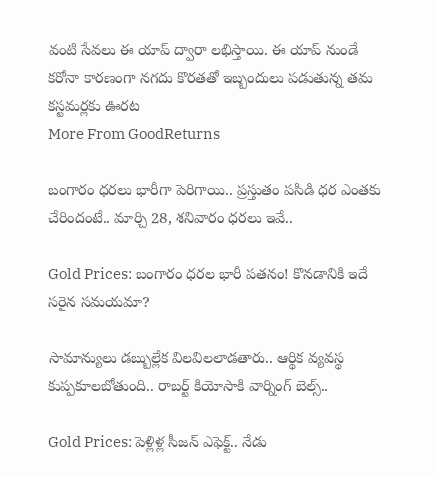వంటి సేవలు ఈ యాప్ ద్వారా లభిస్తాయి. ఈ యాప్ నుండే కరోనా కారణంగా నగదు కొరతతో ఇబ్బందులు పడుతున్న తమ కస్టమర్లకు ఊరట
More From GoodReturns

బంగారం ధరలు భారీగా పెరిగాయి.. ప్రస్తుతం పసిడి ధర ఎంతకు చేరిందంటే.. మార్చి 28, శనివారం ధరలు ఇవే..

Gold Prices: బంగారం ధరల భారీ పతనం! కొనడానికి ఇదే సరైన సమయమా?

సామాన్యులు డబ్బుల్లేక విలవిలలాడతారు.. ఆర్థిక వ్యవస్థ కుప్పకూలబోతుంది.. రాబర్ట్ కియోసాకి వార్నింగ్ బెల్స్..

Gold Prices: పెళ్లిళ్ల సీజన్ ఎఫెక్ట్.. నేడు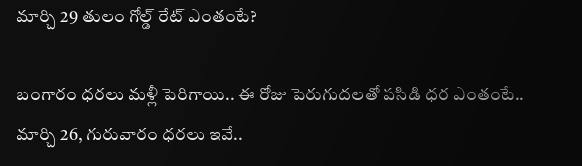మార్చి 29 తులం గోల్డ్ రేట్ ఎంతంటే?

బంగారం ధరలు మళ్లీ పెరిగాయి.. ఈ రోజు పెరుగుదలతో పసిడి ధర ఎంతంటే.. మార్చి 26, గురువారం ధరలు ఇవే..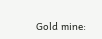Gold mine: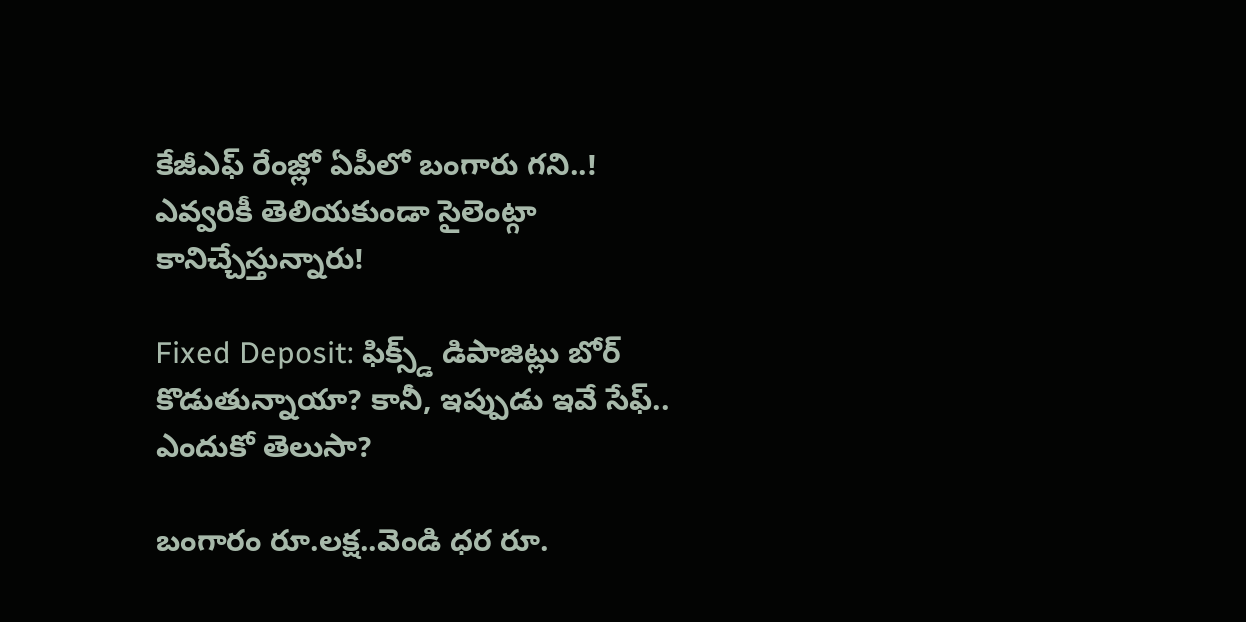కేజీఎఫ్ రేంజ్లో ఏపీలో బంగారు గని..! ఎవ్వరికీ తెలియకుండా సైలెంట్గా కానిచ్చేస్తున్నారు!

Fixed Deposit: ఫిక్స్డ్ డిపాజిట్లు బోర్ కొడుతున్నాయా? కానీ, ఇప్పుడు ఇవే సేఫ్.. ఎందుకో తెలుసా?

బంగారం రూ.లక్ష..వెండి ధర రూ.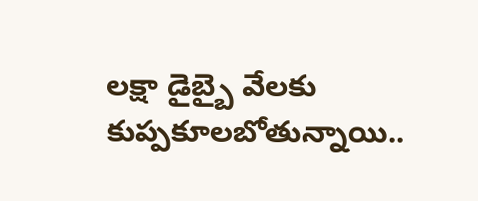లక్షా డైబ్బై వేలకు కుప్పకూలబోతున్నాయి..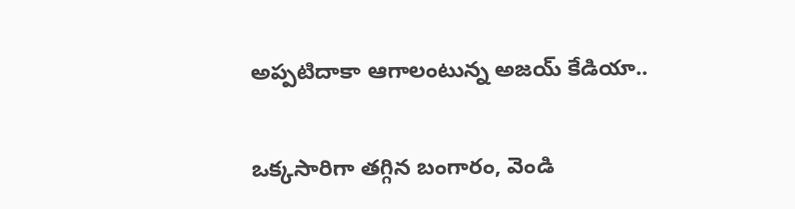అప్పటిదాకా ఆగాలంటున్న అజయ్ కేడియా..

ఒక్కసారిగా తగ్గిన బంగారం, వెండి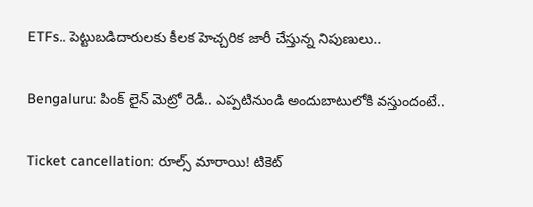ETFs.. పెట్టుబడిదారులకు కీలక హెచ్చరిక జారీ చేస్తున్న నిపుణులు..

Bengaluru: పింక్ లైన్ మెట్రో రెడీ.. ఎప్పటినుండి అందుబాటులోకి వస్తుందంటే..

Ticket cancellation: రూల్స్ మారాయి! టికెట్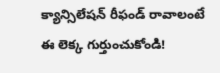క్యాన్సిలేషన్ రీఫండ్ రావాలంటే ఈ లెక్క గుర్తుంచుకోండి!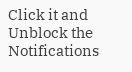Click it and Unblock the Notifications